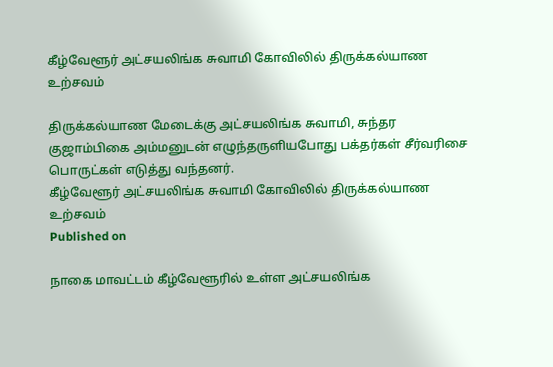கீழ்வேளூர் அட்சயலிங்க சுவாமி கோவிலில் திருக்கல்யாண உற்சவம்

திருக்கல்யாண மேடைக்கு அட்சயலிங்க சுவாமி, சுந்தர குஜாம்பிகை அம்மனுடன் எழுந்தருளியபோது பக்தர்கள் சீர்வரிசை பொருட்கள் எடுத்து வந்தனர்.
கீழ்வேளூர் அட்சயலிங்க சுவாமி கோவிலில் திருக்கல்யாண உற்சவம்
Published on

நாகை மாவட்டம் கீழ்வேளூரில் உள்ள அட்சயலிங்க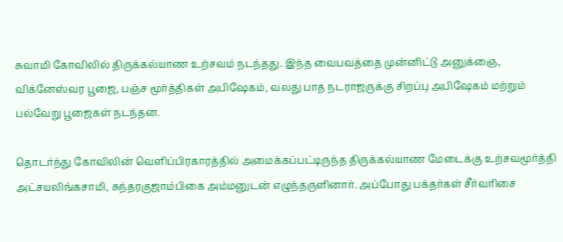சுவாமி கோவிலில் திருக்கல்யாண உற்சவம் நடந்தது. இந்த வைபவத்தை முன்னிட்டு அனுக்ஞை, விக்னேஸ்வர பூஜை, பஞ்ச மூர்த்திகள் அபிஷேகம், வலது பாத நடராஜருக்கு சிறப்பு அபிஷேகம் மற்றும் பல்வேறு பூஜைகள் நடந்தன.

தொடர்ந்து கோவிலின் வெளிப்பிரகாரத்தில் அமைக்கப்பட்டிருந்த திருக்கல்யாண மேடைக்கு உற்சவமூர்த்தி அட்சயலிங்கசாமி, சுந்தரகுஜாம்பிகை அம்மனுடன் எழுந்தருளினார். அப்போது பக்தர்கள் சீர்வரிசை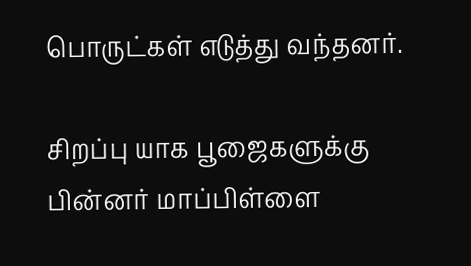பொருட்கள் எடுத்து வந்தனர்.

சிறப்பு யாக பூஜைகளுக்கு பின்னர் மாப்பிள்ளை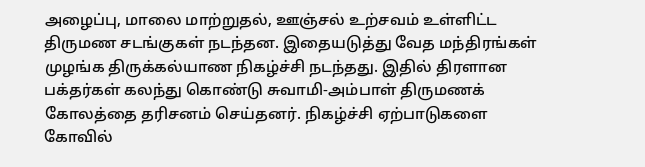அழைப்பு, மாலை மாற்றுதல், ஊஞ்சல் உற்சவம் உள்ளிட்ட திருமண சடங்குகள் நடந்தன. இதையடுத்து வேத மந்திரங்கள் முழங்க திருக்கல்யாண நிகழ்ச்சி நடந்தது. இதில் திரளான பக்தர்கள் கலந்து கொண்டு சுவாமி-அம்பாள் திருமணக் கோலத்தை தரிசனம் செய்தனர். நிகழ்ச்சி ஏற்பாடுகளை கோவில்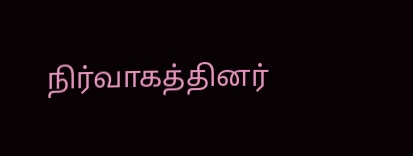நிர்வாகத்தினர்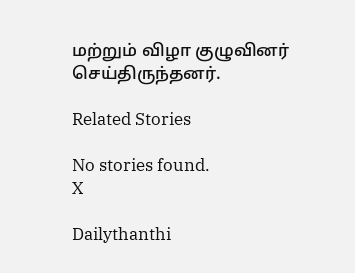மற்றும் விழா குழுவினர் செய்திருந்தனர்.

Related Stories

No stories found.
X

Dailythanthi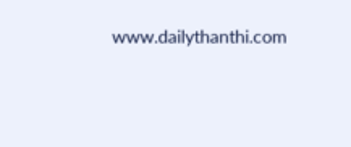www.dailythanthi.com